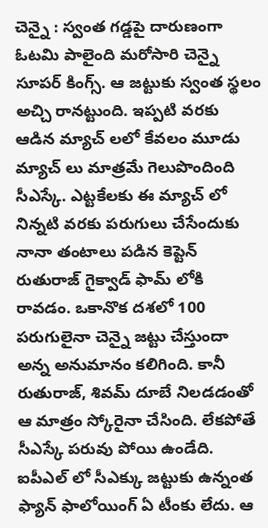చెన్నై : స్వంత గడ్డపై దారుణంగా ఓటమి పాలైంది మరోసారి చెన్నై సూపర్ కింగ్స్. ఆ జట్టుకు స్వంత స్థలం అచ్చి రానట్టుంది. ఇప్పటి వరకు ఆడిన మ్యాచ్ లలో కేవలం మూడు మ్యాచ్ లు మాత్రమే గెలుపొందింది సీఎస్కే. ఎట్టకేలకు ఈ మ్యాచ్ లో నిన్నటి వరకు పరుగులు చేసేందుకు నానా తంటాలు పడిన కెప్టెన్ రుతురాజ్ గైక్వాడ్ ఫామ్ లోకి రావడం. ఒకానొక దశలో 100 పరుగులైనా చెన్నై జట్టు చేస్తుందా అన్న అనుమానం కలిగింది. కానీ రుతురాజ్, శివమ్ దూబే నిలడడంతో ఆ మాత్రం స్కోరైనా చేసింది. లేకపోతే సీఎస్కే పరువు పోయి ఉండేది. ఐపీఎల్ లో సీఎక్కు జట్టుకు ఉన్నంత ఫ్యాన్ ఫాలోయింగ్ ఏ టీంకు లేదు. ఆ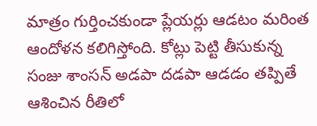మాత్రం గుర్తించకుండా ప్లేయర్లు ఆడటం మరింత ఆందోళన కలిగిస్తోంది. కోట్లు పెట్టి తీసుకున్న సంజు శాంసన్ అడపా దడపా ఆడడం తప్పితే ఆశించిన రీతిలో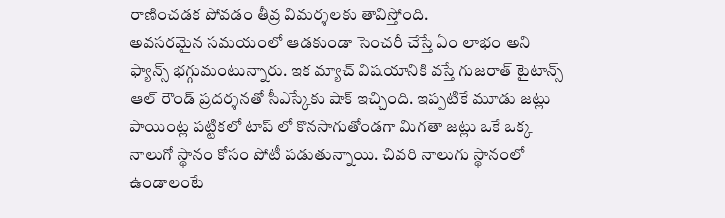రాణించడక పోవడం తీవ్ర విమర్శలకు తావిస్తోంది.
అవసరమైన సమయంలో ఆడకుండా సెంచరీ చేస్తే ఏం లాభం అని ఫ్యాన్స్ భగ్గుమంటున్నారు. ఇక మ్యాచ్ విషయానికి వస్తే గుజరాత్ టైటాన్స్ ఆల్ రౌండ్ ప్రదర్శనతో సీఎస్కేకు షాక్ ఇచ్చింది. ఇప్పటికే మూడు జట్లు పాయింట్ల పట్టికలో టాప్ లో కొనసాగుతోండగా మిగతా జట్లు ఒకే ఒక్క నాలుగో స్థానం కోసం పోటీ పడుతున్నాయి. చివరి నాలుగు స్థానంలో ఉండాలంటే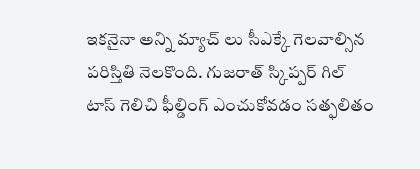ఇకనైనా అన్ని మ్యాచ్ లు సీఎక్కే గెలవాల్సిన పరిస్తితి నెలకొంది. గుజరాత్ స్కిప్పర్ గిల్ టాస్ గెలిచి ఫీల్డింగ్ ఎంచుకోవడం సత్ఫలితం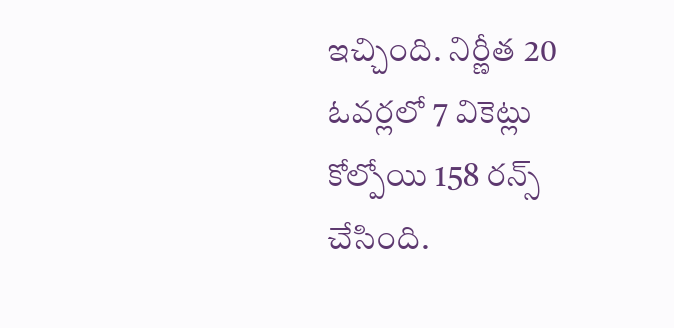ఇచ్చింది. నిర్ణీత 20 ఓవర్లలో 7 వికెట్లు కోల్పోయి 158 రన్స్ చేసింది.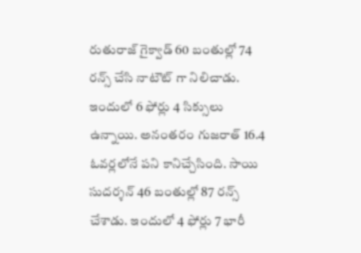రుతురాజ్ గైక్వాడ్ 60 బంతుల్లో 74 రన్స్ చేసి నాటౌట్ గా నిలిచాడు. ఇందులో 6 ఫోర్లు 4 సిక్సులు ఉన్నాయి. అనంతరం గుజరాత్ 16.4 ఓవర్లలోనే పని కానిచ్చేసింది. సాయి సుదర్శన్ 46 బంతుల్లో 87 రన్స్ చేశాడు. ఇందులో 4 ఫోర్లు 7 భారీ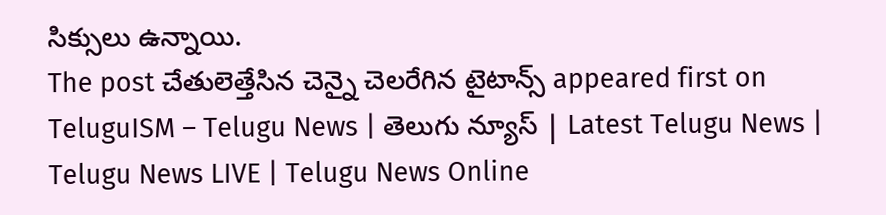సిక్సులు ఉన్నాయి.
The post చేతులెత్తేసిన చెన్నై చెలరేగిన టైటాన్స్ appeared first on TeluguISM – Telugu News | తెలుగు న్యూస్ | Latest Telugu News | Telugu News LIVE | Telugu News Online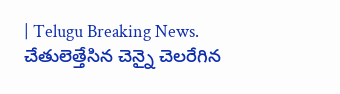| Telugu Breaking News.
చేతులెత్తేసిన చెన్నై చెలరేగిన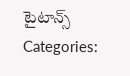టైటాన్స్
Categories: